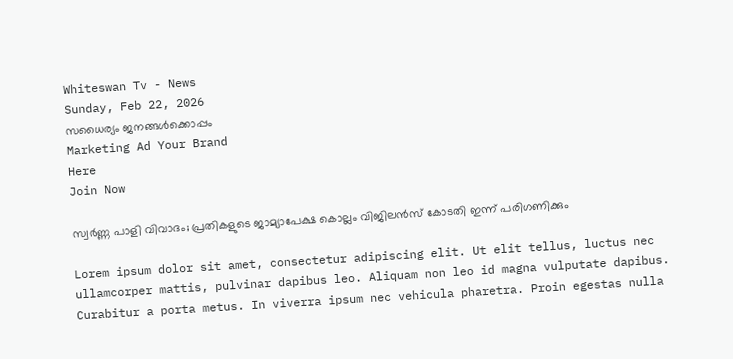Whiteswan Tv - News
Sunday, Feb 22, 2026
സധൈര്യം ജനങ്ങൾക്കൊപ്പം
Marketing Ad Your Brand
Here
Join Now

സ്വർണ്ണ പാളി വിവാദം; പ്രതികളുടെ ജാമ്യാപേക്ഷ കൊല്ലം വിജിലൻസ് കോടതി ഇന്ന് പരിഗണിക്കും

Lorem ipsum dolor sit amet, consectetur adipiscing elit. Ut elit tellus, luctus nec ullamcorper mattis, pulvinar dapibus leo. Aliquam non leo id magna vulputate dapibus. Curabitur a porta metus. In viverra ipsum nec vehicula pharetra. Proin egestas nulla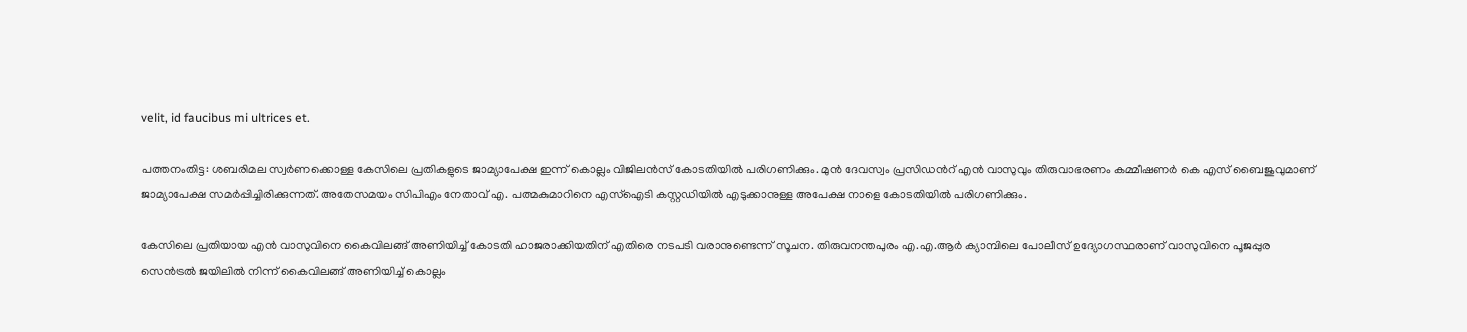velit, id faucibus mi ultrices et.

പത്തനംതിട്ട: ശബരിമല സ്വർണക്കൊള്ള കേസിലെ പ്രതികളുടെ ജാമ്യാപേക്ഷ ഇന്ന് കൊല്ലം വിജിലൻസ് കോടതിയിൽ പരിഗണിക്കും. മുൻ ദേവസ്വം പ്രസിഡന്‍റ് എൻ വാസുവും തിരുവാഭരണം കമ്മീഷണർ കെ എസ് ബൈജുവുമാണ് ജാമ്യാപേക്ഷ സമർപ്പിച്ചിരിക്കുന്നത്. അതേസമയം സിപിഎം നേതാവ് എ. പത്മകുമാറിനെ എസ്ഐടി കസ്റ്റഡിയിൽ എടുക്കാനുള്ള അപേക്ഷ നാളെ കോടതിയിൽ പരിഗണിക്കും.

കേസിലെ പ്രതിയായ എൻ വാസുവിനെ കൈവിലങ്ങ് അണിയിച്ച് കോടതി ഹാജരാക്കിയതിന് എതിരെ നടപടി വരാനുണ്ടെന്ന് സൂചന. തിരുവനന്തപുരം എ.എ.ആർ ക്യാമ്പിലെ പോലീസ് ഉദ്യോഗസ്ഥരാണ് വാസുവിനെ പൂജപ്പുര സെൻട്രൽ ജയിലിൽ നിന്ന് കൈവിലങ്ങ് അണിയിച്ച് കൊല്ലം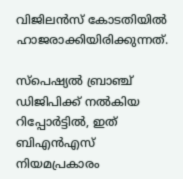വിജിലൻസ് കോടതിയിൽ ഹാജരാക്കിയിരിക്കുന്നത്.

സ്പെഷ്യൽ ബ്രാഞ്ച് ഡിജിപിക്ക് നൽകിയ റിപ്പോർട്ടിൽ, ഇത് ബിഎൻഎസ് നിയമപ്രകാരം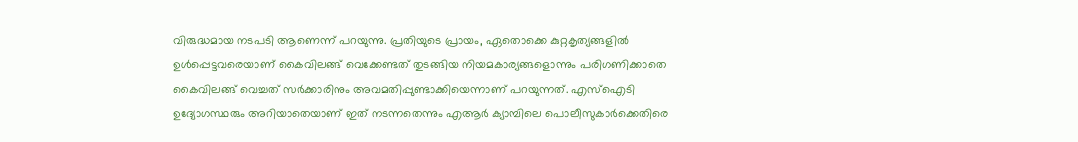വിരുദ്ധമായ നടപടി ആണെന്ന് പറയുന്നു. പ്രതിയുടെ പ്രായം, ഏതൊക്കെ കുറ്റകൃത്യങ്ങളിൽ ഉള്‍പ്പെട്ടവരെയാണ് കൈവിലങ്ങ് വെക്കേണ്ടത് തുടങ്ങിയ നിയമകാര്യങ്ങളൊന്നും പരിഗണിക്കാതെ കൈവിലങ്ങ് വെച്ചത് സര്‍ക്കാരിനും അവമതിപ്പുണ്ടാക്കിയെന്നാണ് പറയുന്നത്. എസ്ഐടി ഉദ്യോഗസ്ഥരും അറിയാതെയാണ് ഇത് നടന്നതെന്നും എആര്‍ ക്യാമ്പിലെ പൊലീസുകാര്‍ക്കെതിരെ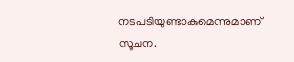നടപടിയുണ്ടാകുമെന്നുമാണ് സൂചന.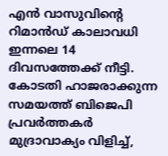എൻ വാസുവിന്റെ റിമാൻഡ് കാലാവധി ഇന്നലെ 14 ദിവസത്തേക്ക് നീട്ടി. കോടതി ഹാജരാക്കുന്ന സമയത്ത് ബിജെപി പ്രവർത്തകർ മുദ്രാവാക്യം വിളിച്ച്,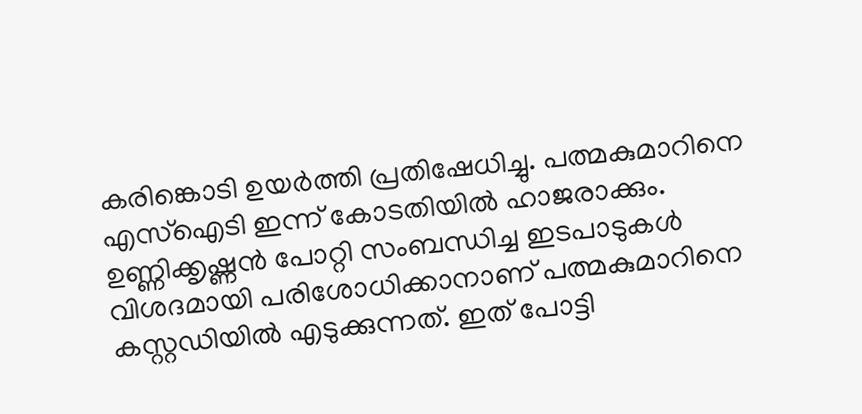കരിങ്കൊടി ഉയർത്തി പ്രതിഷേധിച്ചു. പത്മകുമാറിനെ എസ്ഐടി ഇന്ന് കോടതിയിൽ ഹാജരാക്കും. ഉണ്ണിക്കൃഷ്ണൻ പോറ്റി സംബന്ധിച്ച ഇടപാടുകൾ വിശദമായി പരിശോധിക്കാനാണ് പത്മകുമാറിനെ കസ്റ്റഡിയിൽ എടുക്കുന്നത്. ഇത് പോട്ടി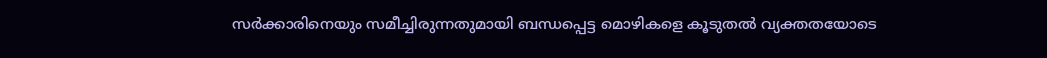സർക്കാരിനെയും സമീച്ചിരുന്നതുമായി ബന്ധപ്പെട്ട മൊഴികളെ കൂടുതൽ വ്യക്തതയോടെ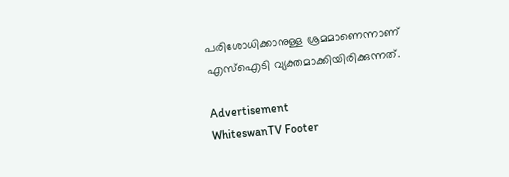പരിശോധിക്കാനുള്ള ശ്രമമാണെന്നാണ് എസ്ഐടി വ്യക്തമാക്കിയിരിക്കുന്നത്.

Advertisement
WhiteswanTV Footer